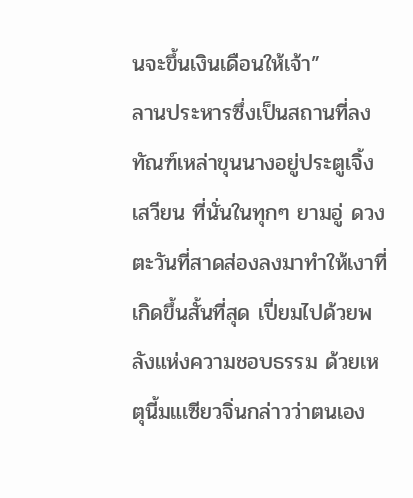นจะขึ้นเงินเดือนให้เจ้า”
ลานประหารซึ่งเป็นสถานที่ลงทัณฑ์เหล่าขุนนางอยู่ประตูเจิ้งเสวียน ที่นั่นในทุกๆ ยามอู่ ดวงตะวันที่สาดส่องลงมาทำให้เงาที่เกิดขึ้นสั้นที่สุด เปี่ยมไปด้วยพลังแห่งความชอบธรรม ด้วยเหตุนี้มแเซียวจิ่นกล่าวว่าตนเอง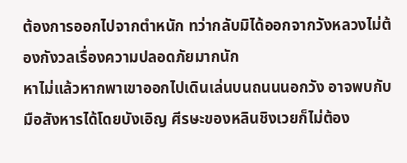ต้องการออกไปจากตำหนัก ทว่ากลับมิได้ออกจากวังหลวงไม่ต้องกังวลเรื่องความปลอดภัยมากนัก
หาไม่แล้วหากพาเขาออกไปเดินเล่นบนถนนนอกวัง อาจพบกับมือสังหารได้โดยบังเอิญ ศีรษะของหลินชิงเวยก็ไม่ต้อง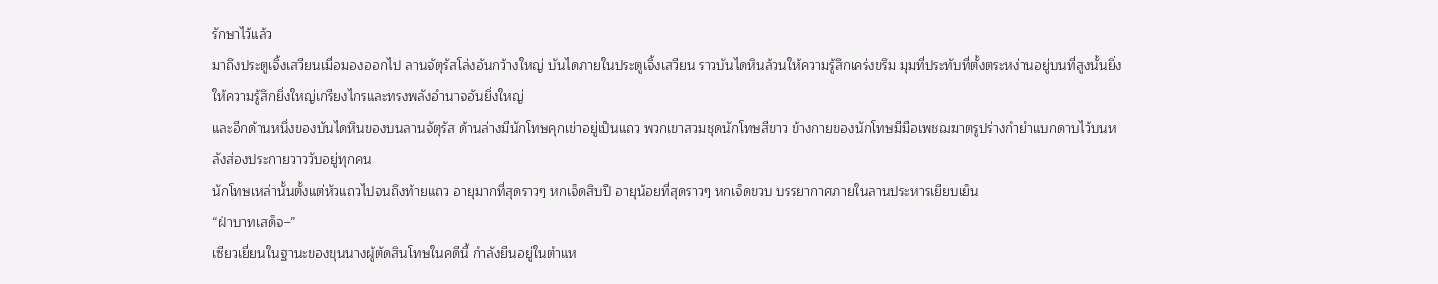รักษาไว้แล้ว
มาถึงประตูเจิ้งเสวียนเมื่อมองออกไป ลานจัตุรัสโล่งอันกว้างใหญ่ บันไดภายในประตูเจิ้งเสวียน ราวบันไดหินล้วนให้ความรู้สึกเคร่งขรึม มุมที่ประทับที่ตั้งตระหง่านอยู่บนที่สูงนั้นยิ่งให้ความรู้สึกยิ่งใหญ่เกรียงไกรและทรงพลังอำนาจอันยิ่งใหญ่
และอีกด้านหนึ่งของบันไดหินของบนลานจัตุรัส ด้านล่างมีนักโทษคุกเข่าอยู่เป็นแถว พวกเขาสวมชุดนักโทษสีขาว ข้างกายของนักโทษมีมือเพชฌฆาตรูปร่างกำยำแบกดาบไว้บนหลังส่องประกายวาววับอยู่ทุกคน
นักโทษเหล่านั้นตั้งแต่หัวแถวไปจนถึงท้ายแถว อายุมากที่สุดราวๆ หกเจ็ดสิบปี อายุน้อยที่สุดราวๆ หกเจ็ดขวบ บรรยากาศภายในลานประหารเยียบเย็น
“ฝ่าบาทเสด็จ–”
เซียวเยี่ยนในฐานะของขุนนางผู้ตัดสินโทษในคดีนี้ กำลังยืนอยู่ในตำแห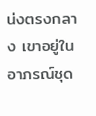น่งตรงกลาง เขาอยู่ในอาภรณ์ชุด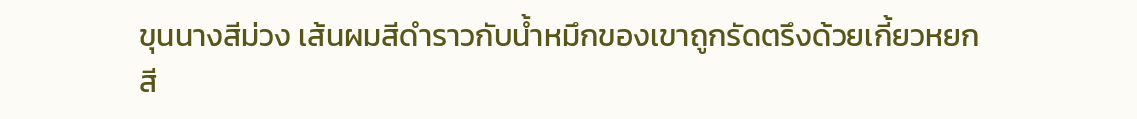ขุนนางสีม่วง เส้นผมสีดำราวกับน้ำหมึกของเขาถูกรัดตรึงด้วยเกี้ยวหยกสี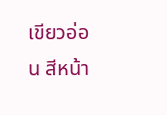เขียวอ่อน สีหน้า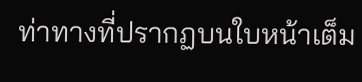ท่าทางที่ปรากฏบนใบหน้าเต็ม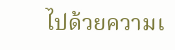ไปด้วยความเ